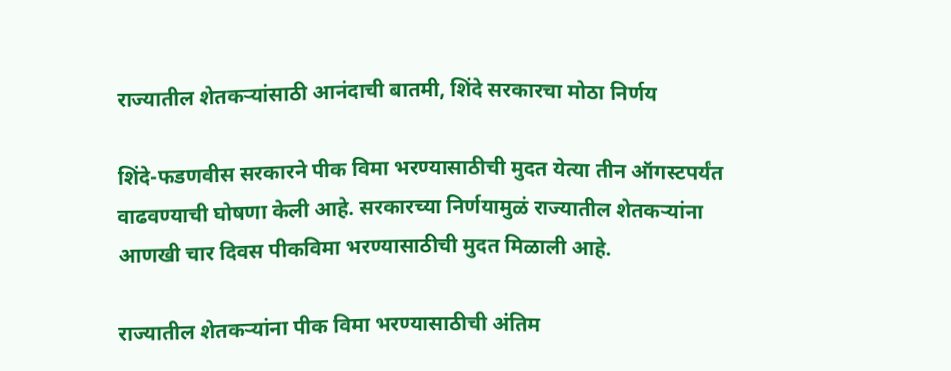राज्यातील शेतकऱ्यांसाठी आनंदाची बातमी, शिंदे सरकारचा मोठा निर्णय

शिंदे-फडणवीस सरकारने पीक विमा भरण्यासाठीची मुदत येत्या तीन ऑगस्टपर्यंत वाढवण्याची घोषणा केली आहे. सरकारच्या निर्णयामुळं राज्यातील शेतकऱ्यांना आणखी चार दिवस पीकविमा भरण्यासाठीची मुदत मिळाली आहे.

राज्यातील शेतकऱ्यांना पीक विमा भरण्यासाठीची अंतिम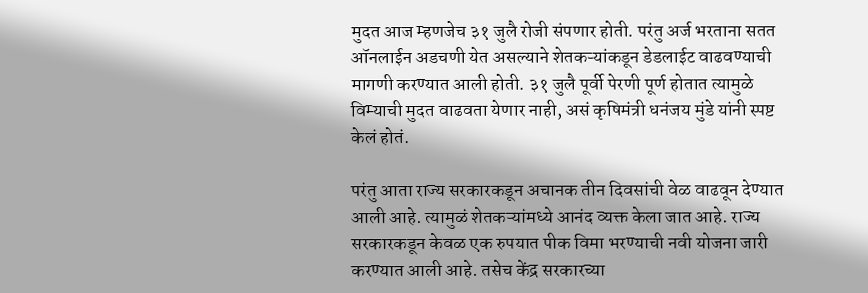मुदत आज म्हणजेच ३१ जुलै रोजी संपणार होती. परंतु अर्ज भरताना सतत ऑनलाईन अडचणी येत असल्याने शेतकऱ्यांकडून डेडलाईट वाढवण्याची मागणी करण्यात आली होती. ३१ जुलै पूर्वी पेरणी पूर्ण होतात त्यामुळे विम्याची मुदत वाढवता येणार नाही, असं कृषिमंत्री धनंजय मुंडे यांनी स्पष्ट केलं होतं.

परंतु आता राज्य सरकारकडून अचानक तीन दिवसांची वेळ वाढवून देण्यात आली आहे. त्यामुळं शेतकऱ्यांमध्ये आनंद व्यक्त केला जात आहे. राज्य सरकारकडून केवळ एक रुपयात पीक विमा भरण्याची नवी योजना जारी करण्यात आली आहे. तसेच केंद्र सरकारच्या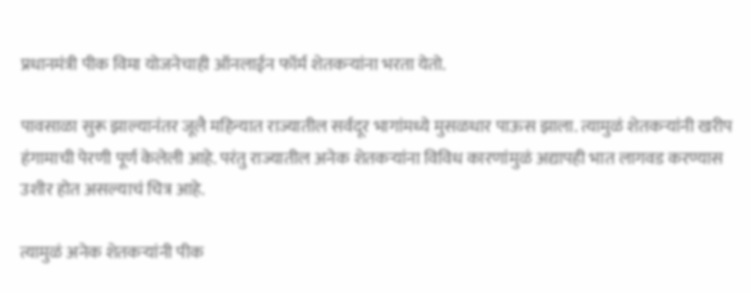प्रधानमंत्री पीक विमा योजनेचाही ऑनलाईन फॉर्म शेतकऱ्यांना भरता येतो.

पावसाळा सुरू झाल्यानंतर जूलै महिन्यात राज्यातील सर्वदूर भागांमध्ये मुसळधार पाऊस झाला. त्यामुळं शेतकऱ्यांनी खरीप हंगामाची पेरणी पूर्ण केलेली आहे. परंतु राज्यातील अनेक शेतकऱ्यांना विविध कारणांमुळं अद्यापही भात लागवड करण्यास उशीर होत असल्याचं चित्र आहे.

त्यामुळं अनेक शेतकऱ्यांनी पीक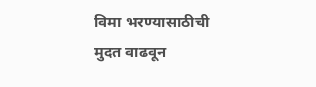विमा भरण्यासाठीची मुदत वाढवून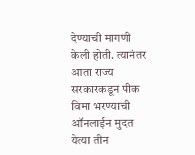देण्याची मागणी केली होती. त्यानंतर आता राज्य सरकारकडून पीक विमा भरण्याची ऑनलाईन मुदत येत्या तीन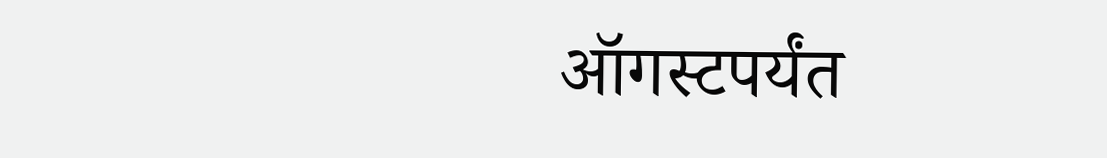ऑगस्टपर्यंत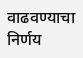वाढवण्याचा निर्णय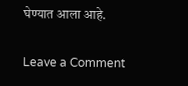घेण्यात आला आहे.

Leave a Comment